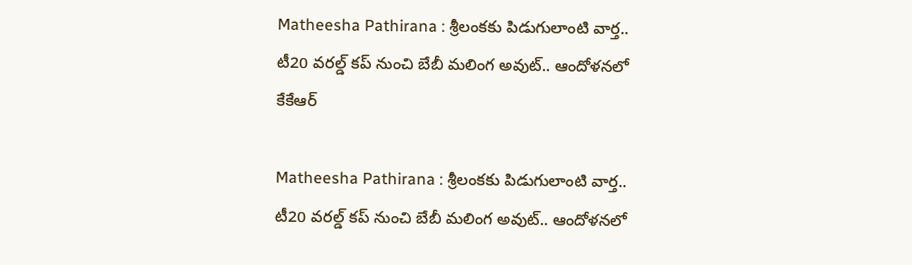Matheesha Pathirana : శ్రీలంకకు పిడుగులాంటి వార్త.. టీ20 వరల్డ్ కప్ నుంచి బేబీ మలింగ అవుట్.. ఆందోళనలో కేకేఆర్

Matheesha Pathirana : శ్రీలంకకు పిడుగులాంటి వార్త.. టీ20 వరల్డ్ కప్ నుంచి బేబీ మలింగ అవుట్.. ఆందోళనలో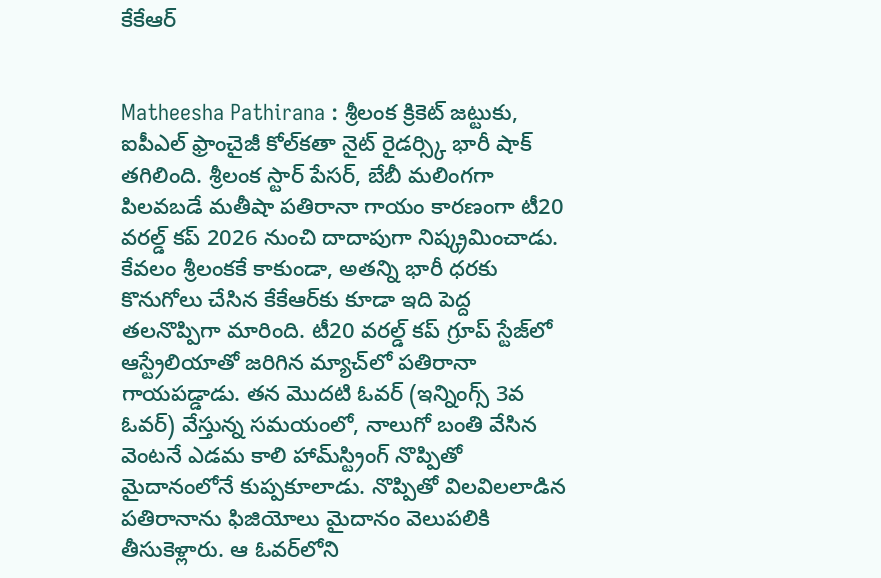కేకేఆర్


Matheesha Pathirana : శ్రీలంక క్రికెట్ జట్టుకు, ఐపీఎల్ ఫ్రాంచైజీ కోల్‌కతా నైట్ రైడర్స్కి భారీ షాక్ తగిలింది. శ్రీలంక స్టార్ పేసర్, బేబీ మలింగగా పిలవబడే మతీషా పతిరానా గాయం కారణంగా టీ20 వరల్డ్ కప్ 2026 నుంచి దాదాపుగా నిష్క్రమించాడు. కేవలం శ్రీలంకకే కాకుండా, అతన్ని భారీ ధరకు కొనుగోలు చేసిన కేకేఆర్‌కు కూడా ఇది పెద్ద తలనొప్పిగా మారింది. టీ20 వరల్డ్ కప్ గ్రూప్ స్టేజ్‌లో ఆస్ట్రేలియాతో జరిగిన మ్యాచ్‌లో పతిరానా గాయపడ్డాడు. తన మొదటి ఓవర్ (ఇన్నింగ్స్ 3వ ఓవర్) వేస్తున్న సమయంలో, నాలుగో బంతి వేసిన వెంటనే ఎడమ కాలి హామ్‌స్ట్రింగ్ నొప్పితో మైదానంలోనే కుప్పకూలాడు. నొప్పితో విలవిలలాడిన పతిరానాను ఫిజియోలు మైదానం వెలుపలికి తీసుకెళ్లారు. ఆ ఓవర్‌లోని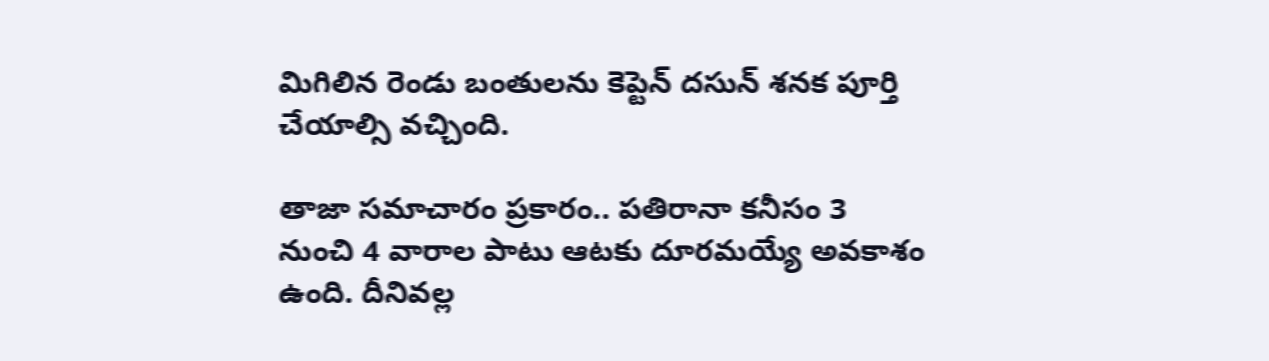మిగిలిన రెండు బంతులను కెప్టెన్ దసున్ శనక పూర్తి చేయాల్సి వచ్చింది.

తాజా సమాచారం ప్రకారం.. పతిరానా కనీసం 3 నుంచి 4 వారాల పాటు ఆటకు దూరమయ్యే అవకాశం ఉంది. దీనివల్ల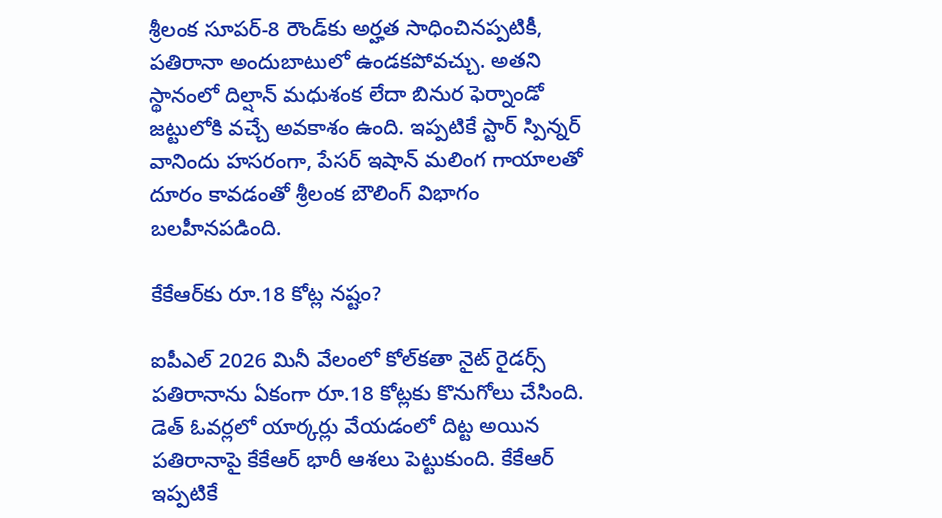శ్రీలంక సూపర్-8 రౌండ్‌కు అర్హత సాధించినప్పటికీ, పతిరానా అందుబాటులో ఉండకపోవచ్చు. అతని స్థానంలో దిల్షాన్ మధుశంక లేదా బినుర ఫెర్నాండో జట్టులోకి వచ్చే అవకాశం ఉంది. ఇప్పటికే స్టార్ స్పిన్నర్ వానిందు హసరంగా, పేసర్ ఇషాన్ మలింగ గాయాలతో దూరం కావడంతో శ్రీలంక బౌలింగ్ విభాగం బలహీనపడింది.

కేకేఆర్‌కు రూ.18 కోట్ల నష్టం?

ఐపీఎల్ 2026 మినీ వేలంలో కోల్‌కతా నైట్ రైడర్స్ పతిరానాను ఏకంగా రూ.18 కోట్లకు కొనుగోలు చేసింది. డెత్ ఓవర్లలో యార్కర్లు వేయడంలో దిట్ట అయిన పతిరానాపై కేకేఆర్ భారీ ఆశలు పెట్టుకుంది. కేకేఆర్ ఇప్పటికే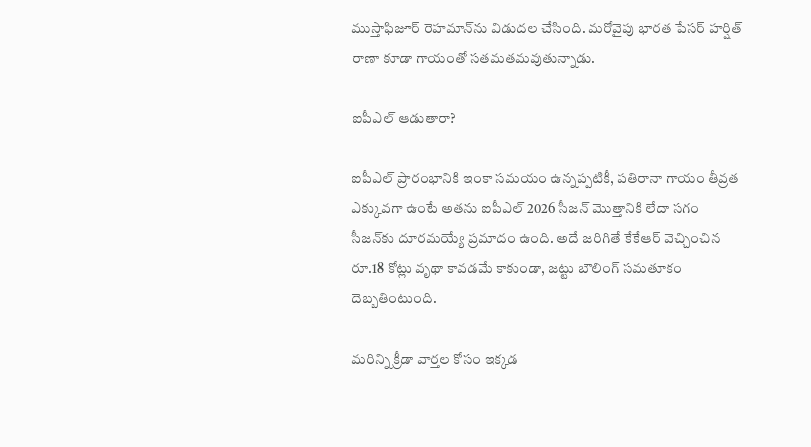ముస్తాఫిజూర్ రెహమాన్‌ను విడుదల చేసింది. మరోవైపు భారత పేసర్ హర్షిత్ రాణా కూడా గాయంతో సతమతమవుతున్నాడు.

ఐపీఎల్ ఆడుతారా?

ఐపీఎల్ ప్రారంభానికి ఇంకా సమయం ఉన్నప్పటికీ, పతిరానా గాయం తీవ్రత ఎక్కువగా ఉంటే అతను ఐపీఎల్ 2026 సీజన్ మొత్తానికి లేదా సగం సీజన్‌కు దూరమయ్యే ప్రమాదం ఉంది. అదే జరిగితే కేకేఆర్ వెచ్చించిన రూ.18 కోట్లు వృథా కావడమే కాకుండా, జట్టు బౌలింగ్ సమతూకం దెబ్బతింటుంది.

మరిన్ని క్రీడా వార్తల కోసం ఇక్కడ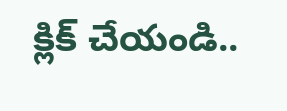క్లిక్ చేయండి..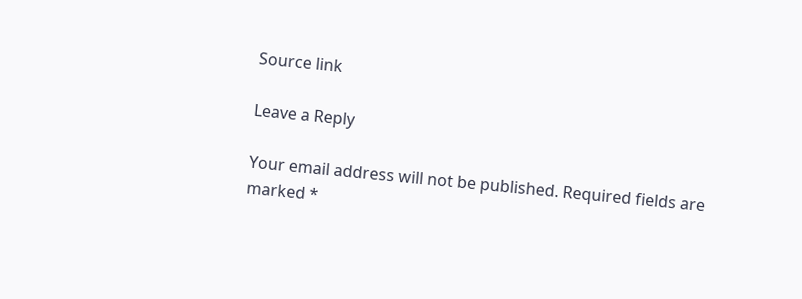Source link

Leave a Reply

Your email address will not be published. Required fields are marked *